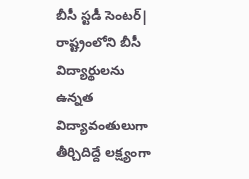బీసీ స్టడీ సెంటర్| రాష్ట్రంలోని బీసీ విద్యార్థులను ఉన్నత విద్యావంతులుగా తీర్చిదిద్దే లక్ష్యంగా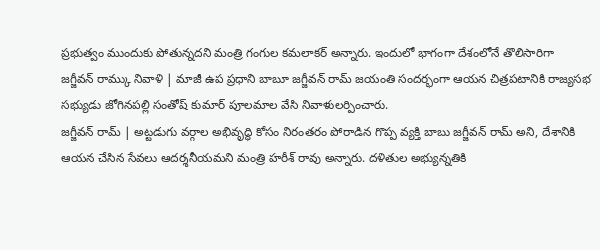ప్రభుత్వం ముందుకు పోతున్నదని మంత్రి గంగుల కమలాకర్ అన్నారు. ఇందులో భాగంగా దేశంలోనే తొలిసారిగా
జగ్జీవన్ రామ్కు నివాళి | మాజీ ఉప ప్రధాని బాబూ జగ్జీవన్ రామ్ జయంతి సందర్భంగా ఆయన చిత్రపటానికి రాజ్యసభ సభ్యుడు జోగినపల్లి సంతోష్ కుమార్ పూలమాల వేసి నివాళులర్పించారు.
జగ్జీవన్ రామ్ | అట్టడుగు వర్గాల అభివృద్ధి కోసం నిరంతరం పోరాడిన గొప్ప వ్యక్తి బాబు జగ్జీవన్ రామ్ అని, దేశానికి ఆయన చేసిన సేవలు ఆదర్శనీయమని మంత్రి హరీశ్ రావు అన్నారు. దళితుల అభ్యున్నతికి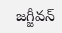జగ్జీవన్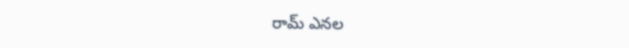రామ్ ఎనల